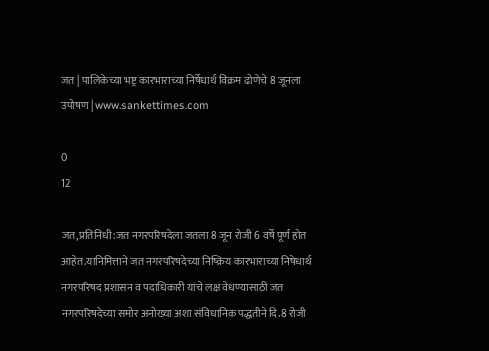जत | पालिकेच्या भष्ट्र कारभाराच्या निर्षेधार्थ विक्रम ढोणेचे 8 जूनला उपोषण | www.sankettimes.com

0
12

जत,प्रतिनिधी:जत नगरपरिषदेला जतला 8 जून रोजी 6 वर्षे पूर्ण होत आहेत.यानिमित्ताने जत नगरपरिषदेच्या निष्क्रिय कारभाराच्या निषेधार्थ  नगरपरिषद प्रशासन व पदाधिकारी यांचे लक्ष वेधण्यासाठी जत नगरपरिषदेच्या समोर अनोख्या अशा संविधानिक पद्धतीने दि.8 रोजी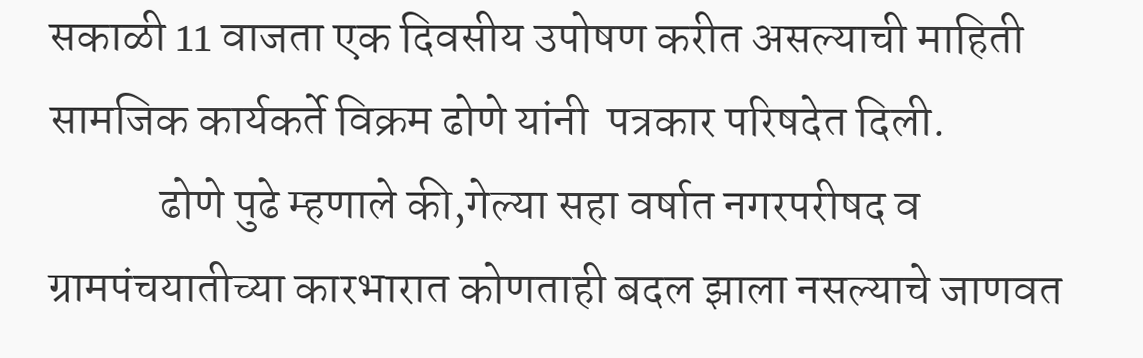सकाळी 11 वाजता एक दिवसीय उपोषण करीत असल्याची माहिती सामजिक कार्यकर्ते विक्रम ढोणे यांनी  पत्रकार परिषदेत दिली.
            ढोणे पुढे म्हणाले की,गेल्या सहा वर्षात नगरपरीषद व ग्रामपंचयातीच्या कारभारात कोणताही बदल झाला नसल्याचे जाणवत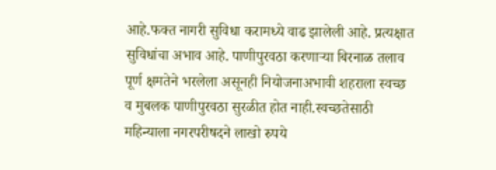आहे.फक्त नागरी सुविधा करामध्ये वाढ झालेली आहे. प्रत्यक्षात सुविधांचा अभाव आहे. पाणीपुरवठा करणाऱ्या बिरनाळ तलाव पूर्ण क्षमतेने भरलेला असूनही नियोजनाअभावी शहराला स्वच्छ व मुबलक पाणीपुरवठा सुरळीत होत नाही.स्वच्छतेसाठी महिन्याला नगरपरीषदने लाखो रुपये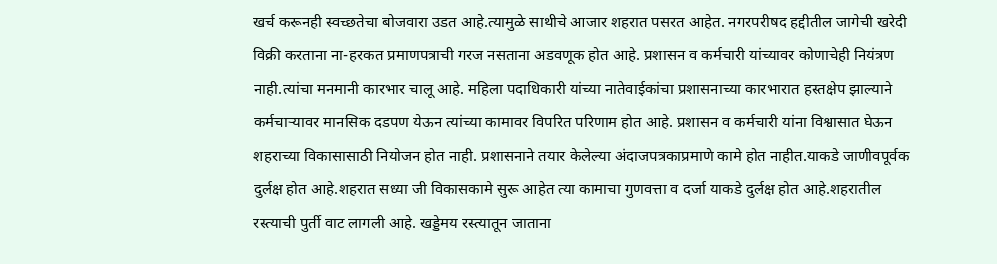खर्च करूनही स्वच्छतेचा बोजवारा उडत आहे.त्यामुळे साथीचे आजार शहरात पसरत आहेत. नगरपरीषद हद्दीतील जागेची खरेदी विक्री करताना ना-हरकत प्रमाणपत्राची गरज नसताना अडवणूक होत आहे. प्रशासन व कर्मचारी यांच्यावर कोणाचेही नियंत्रण नाही.त्यांचा मनमानी कारभार चालू आहे. महिला पदाधिकारी यांच्या नातेवाईकांचा प्रशासनाच्या कारभारात हस्तक्षेप झाल्याने कर्मचाऱ्यावर मानसिक दडपण येऊन त्यांच्या कामावर विपरित परिणाम होत आहे. प्रशासन व कर्मचारी यांना विश्वासात घेऊन शहराच्या विकासासाठी नियोजन होत नाही. प्रशासनाने तयार केलेल्या अंदाजपत्रकाप्रमाणे कामे होत नाहीत.याकडे जाणीवपूर्वक दुर्लक्ष होत आहे.शहरात सध्या जी विकासकामे सुरू आहेत त्या कामाचा गुणवत्ता व दर्जा याकडे दुर्लक्ष होत आहे.शहरातील रस्त्याची पुर्ती वाट लागली आहे. खड्डेमय रस्त्यातून जाताना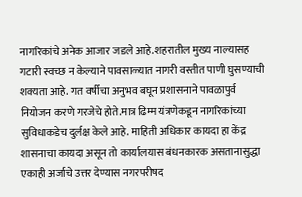नागरिकांचे अनेक आजार जडले आहे.शहरातील मुख्य नाल्यासह गटारी स्वच्छ न केल्याने पावसाळ्यात नागरी वस्तीत पाणी घुसण्याची शक्यता आहे. गत वर्षीचा अनुभव बघून प्रशासनाने पावळापुर्व नियोजन करणे गरजेचे होते.मात्र ढिम्म यंत्रणेकडून नागरिकांच्या सुविधाकडेच दुर्लक्ष केले आहे. माहिती अधिकार कायदा हा केंद्र शासनाचा कायदा असून तो कार्यालयास बंधनकारक असतानासुद्धा एकाही अर्जाचे उत्तर देण्यास नगरपरीषद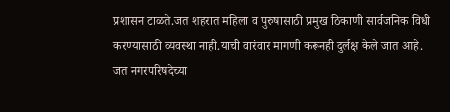प्रशासन टाळते.जत शहरात महिला व पुरुषासाठी प्रमुख ठिकाणी सार्वजनिक विधी करण्यासाठी व्यवस्था नाही.याची वारंवार मागणी करूनही दुर्लक्ष केले जात आहे. जत नगरपरिषदेच्या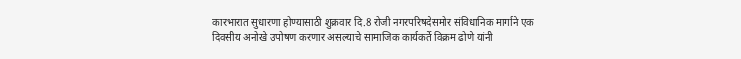कारभारात सुधारणा होण्यासाठी शुक्रवार दि.8 रोजी नगरपरिषदेसमोर संविधानिक मार्गाने एक दिवसीय अनोखे उपोषण करणार असल्याचे सामाजिक कार्यकर्ते विक्रम ढोणे यांनी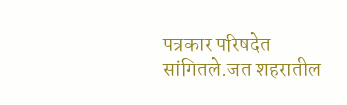पत्रकार परिषदेत सांगितले.जत शहरातील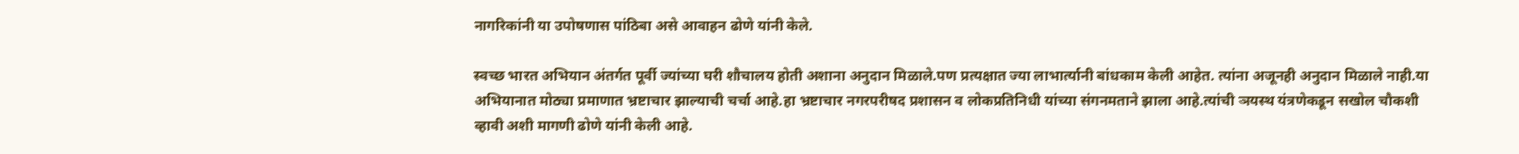नागरिकांनी या उपोषणास पांठिबा असे आवाहन ढोणे यांनी केले.

स्वच्छ भारत अभियान अंतर्गत पूर्वी ज्यांच्या घरी शौचालय होती अशाना अनुदान मिळाले.पण प्रत्यक्षात ज्या लाभार्त्यानी बांधकाम केली आहेत. त्यांना अजूनही अनुदान मिळाले नाही.या अभियानात मोठ्या प्रमाणात भ्रष्टाचार झाल्याची चर्चा आहे.हा भ्रष्टाचार नगरपरीषद प्रशासन व लोकप्रतिनिधी यांच्या संगनमताने झाला आहे.त्यांची ञयस्थ यंत्रणेकडून सखोल चौकशी व्हावी अशी मागणी ढोणे यांनी केली आहे.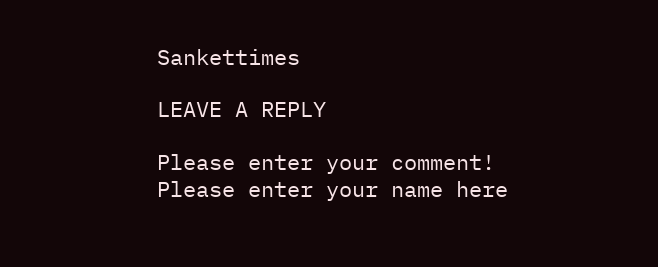Sankettimes

LEAVE A REPLY

Please enter your comment!
Please enter your name here